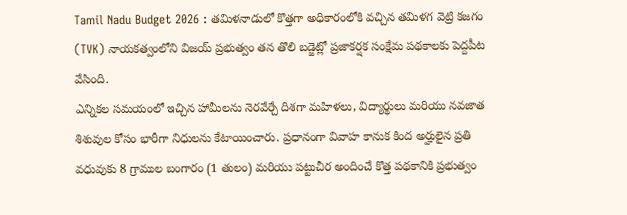Tamil Nadu Budget 2026 : తమిళనాడులో కొత్తగా అధికారంలోకి వచ్చిన తమిళగ వెట్రి కజగం (TVK) నాయకత్వంలోని విజయ్ ప్రభుత్వం తన తొలి బడ్జెట్లో ప్రజాకర్షక సంక్షేమ పథకాలకు పెద్దపీట వేసింది.
ఎన్నికల సమయంలో ఇచ్చిన హామీలను నెరవేర్చే దిశగా మహిళలు, విద్యార్థులు మరియు నవజాత శిశువుల కోసం భారీగా నిధులను కేటాయించారు. ప్రధానంగా వివాహ కానుక కింద అర్హులైన ప్రతి వధువుకు 8 గ్రాముల బంగారం (1 తులం) మరియు పట్టుచీర అందించే కొత్త పథకానికి ప్రభుత్వం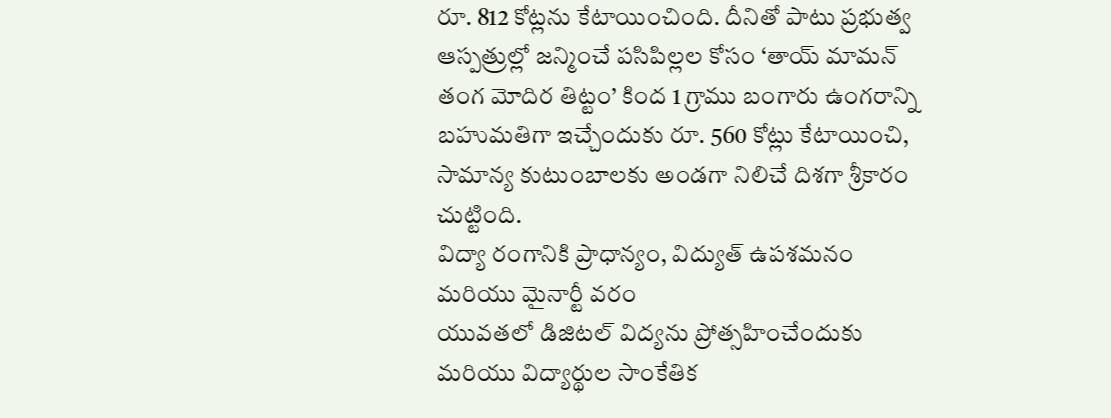రూ. 812 కోట్లను కేటాయించింది. దీనితో పాటు ప్రభుత్వ ఆస్పత్రుల్లో జన్మించే పసిపిల్లల కోసం ‘తాయ్ మామన్ తంగ మోదిర తిట్టం’ కింద 1 గ్రాము బంగారు ఉంగరాన్ని బహుమతిగా ఇచ్చేందుకు రూ. 560 కోట్లు కేటాయించి, సామాన్య కుటుంబాలకు అండగా నిలిచే దిశగా శ్రీకారం చుట్టింది.
విద్యా రంగానికి ప్రాధాన్యం, విద్యుత్ ఉపశమనం మరియు మైనార్టీ వరం
యువతలో డిజిటల్ విద్యను ప్రోత్సహించేందుకు మరియు విద్యార్థుల సాంకేతిక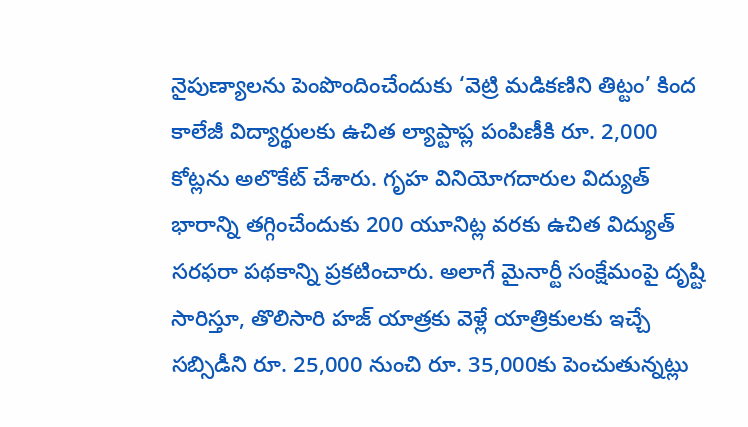నైపుణ్యాలను పెంపొందించేందుకు ‘వెట్రి మడికణిని తిట్టం’ కింద కాలేజీ విద్యార్థులకు ఉచిత ల్యాప్టాప్ల పంపిణీకి రూ. 2,000 కోట్లను అలొకేట్ చేశారు. గృహ వినియోగదారుల విద్యుత్ భారాన్ని తగ్గించేందుకు 200 యూనిట్ల వరకు ఉచిత విద్యుత్ సరఫరా పథకాన్ని ప్రకటించారు. అలాగే మైనార్టీ సంక్షేమంపై దృష్టి సారిస్తూ, తొలిసారి హజ్ యాత్రకు వెళ్లే యాత్రికులకు ఇచ్చే సబ్సిడీని రూ. 25,000 నుంచి రూ. 35,000కు పెంచుతున్నట్లు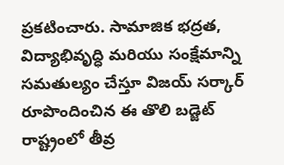ప్రకటించారు. సామాజిక భద్రత, విద్యాభివృద్ధి మరియు సంక్షేమాన్ని సమతుల్యం చేస్తూ విజయ్ సర్కార్ రూపొందించిన ఈ తొలి బడ్జెట్ రాష్ట్రంలో తీవ్ర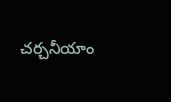చర్చనీయాం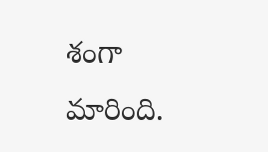శంగా మారింది.